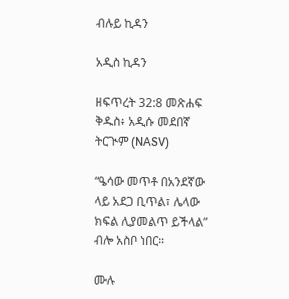ብሉይ ኪዳን

አዲስ ኪዳን

ዘፍጥረት 32:8 መጽሐፍ ቅዱስ፥ አዲሱ መደበኛ ትርጒም (NASV)

“ዔሳው መጥቶ በአንደኛው ላይ አደጋ ቢጥል፣ ሌላው ክፍል ሊያመልጥ ይችላል” ብሎ አስቦ ነበር።

ሙሉ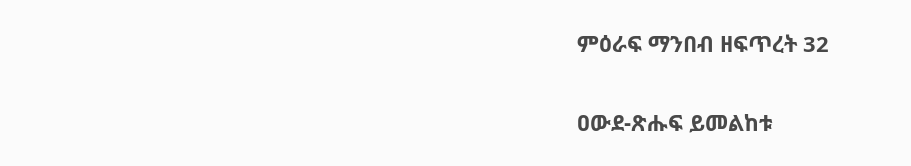ምዕራፍ ማንበብ ዘፍጥረት 32

ዐውደ-ጽሑፍ ይመልከቱ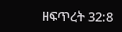ዘፍጥረት 32:8